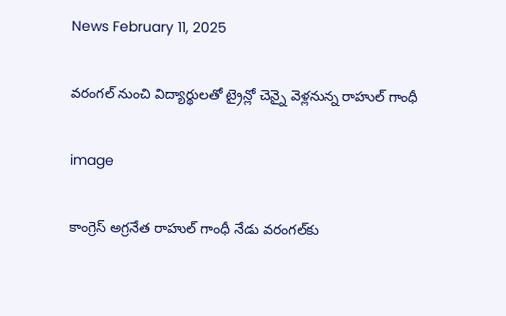News February 11, 2025

వరంగల్ నుంచి విద్యార్థులతో ట్రైన్లో చెన్నై వెళ్లనున్న రాహుల్ గాంధీ

image

కాంగ్రెస్ అగ్రనేత రాహుల్ గాంధీ నేడు వరంగల్‌కు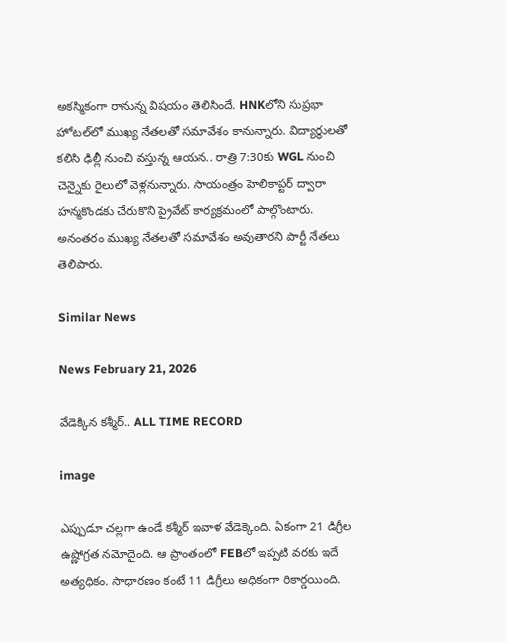అకస్మికంగా రానున్న విషయం తెలిసిందే. HNKలోని సుప్రభా హోటల్‌లో ముఖ్య నేతలతో సమావేశం కానున్నారు. విద్యార్థులతో కలిసి ఢిల్లీ నుంచి వస్తున్న ఆయన.. రాత్రి 7:30కు WGL నుంచి చెన్నైకు రైలులో వెళ్లనున్నారు. సాయంత్రం హెలికాప్టర్ ద్వారా హన్మకొండకు చేరుకొని ప్రైవేట్ కార్యక్రమంలో పాల్గొంటారు. అనంతరం ముఖ్య నేతలతో సమావేశం అవుతారని పార్టీ నేతలు తెలిపారు.

Similar News

News February 21, 2026

వేడెక్కిన కశ్మీర్.. ALL TIME RECORD

image

ఎప్పుడూ చల్లగా ఉండే కశ్మీర్ ఇవాళ వేడెక్కెంది. ఏకంగా 21 డిగ్రీల ఉష్ణోగ్రత నమోదైంది. ఆ ప్రాంతంలో FEBలో ఇప్పటి వరకు ఇదే అత్యధికం. సాధారణం కంటే 11 డిగ్రీలు అధికంగా రికార్డయింది.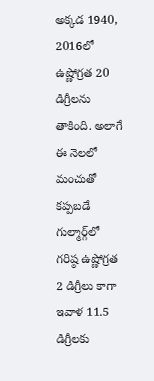అక్కడ 1940, 2016లో ఉష్ణోగ్రత 20 డిగ్రీలను తాకింది. అలాగే ఈ నెలలో మంచుతో కప్పబడే గుల్మార్గ్‌లో గరిష్ఠ ఉష్ణోగ్రత 2 డిగ్రీలు కాగా ఇవాళ 11.5 డిగ్రీలకు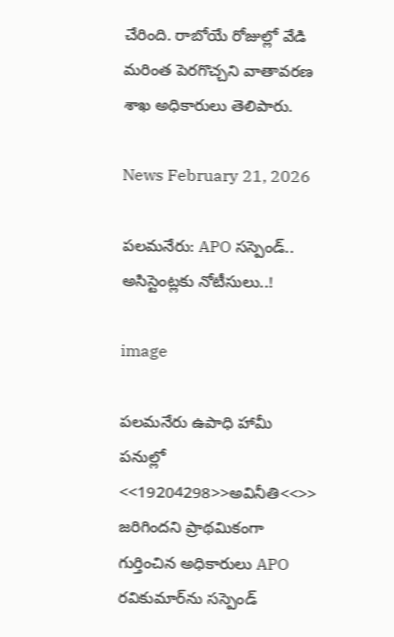చేరింది. రాబోయే రోజుల్లో వేడి మరింత పెరగొచ్చని వాతావరణ శాఖ అధికారులు తెలిపారు.

News February 21, 2026

పలమనేరు: APO సస్పెండ్.. అసిస్టెంట్లకు నోటీసులు..!

image

పలమనేరు ఉపాధి హామీ పనుల్లో <<19204298>>అవినీతి<<>> జరిగిందని ప్రాథమికంగా గుర్తించిన అధికారులు APO రవికుమార్‌ను సస్పెండ్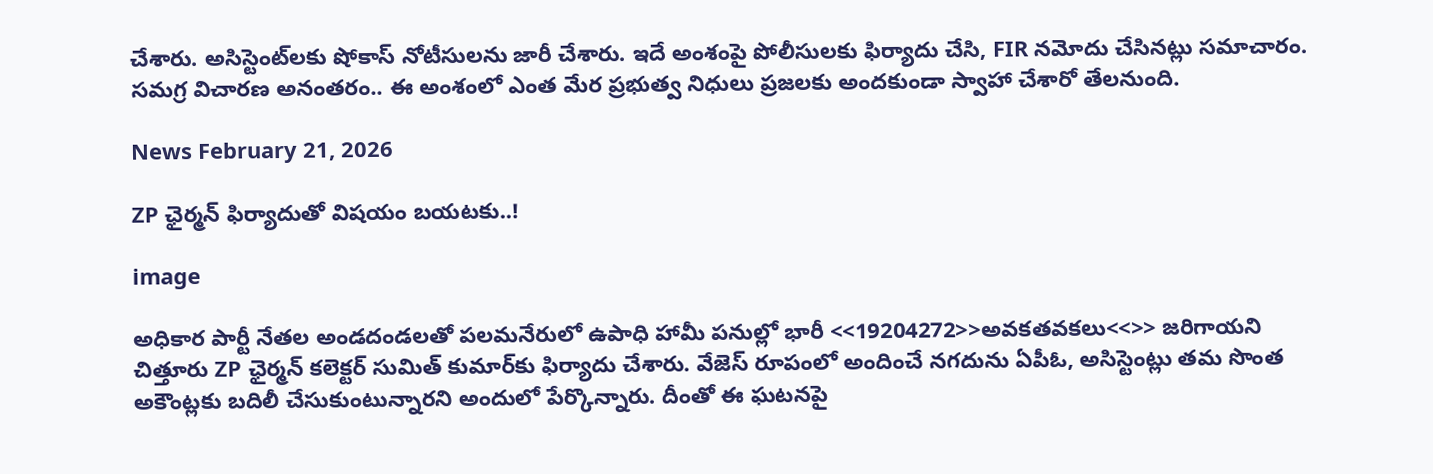చేశారు. అసిస్టెంట్‌లకు షోకాస్ నోటీసులను జారీ చేశారు. ఇదే అంశంపై పోలీసులకు ఫిర్యాదు చేసి, FIR నమోదు చేసినట్లు సమాచారం. సమగ్ర విచారణ అనంతరం.. ఈ అంశంలో ఎంత మేర ప్రభుత్వ నిధులు ప్రజలకు అందకుండా స్వాహా చేశారో తేలనుంది.

News February 21, 2026

ZP ఛైర్మన్ ఫిర్యాదుతో విషయం బయటకు..!

image

అధికార పార్టీ నేతల అండదండలతో పలమనేరులో ఉపాధి హామీ పనుల్లో భారీ <<19204272>>అవకతవకలు<<>> జరిగాయని చిత్తూరు ZP ఛైర్మన్ కలెక్టర్ సుమిత్ కుమార్‌కు ఫిర్యాదు చేశారు. వేజెస్ రూపంలో అందించే నగదును ఏపీఓ, అసిస్టెంట్లు తమ సొంత అకౌంట్లకు బదిలీ చేసుకుంటున్నారని అందులో పేర్కొన్నారు. దీంతో ఈ ఘటనపై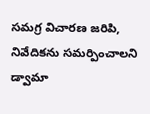సమగ్ర విచారణ జరిపి, నివేదికను సమర్పించాలని డ్వామా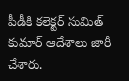పీడీకి కలెక్టర్ సుమిత్ కుమార్ ఆదేశాలు జారీ చేశారు.